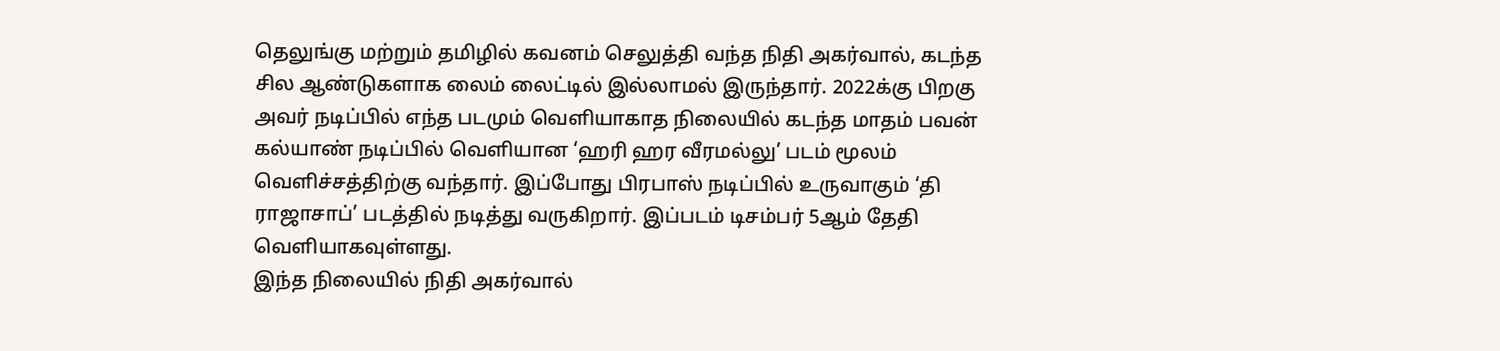தெலுங்கு மற்றும் தமிழில் கவனம் செலுத்தி வந்த நிதி அகர்வால், கடந்த சில ஆண்டுகளாக லைம் லைட்டில் இல்லாமல் இருந்தார். 2022க்கு பிறகு அவர் நடிப்பில் எந்த படமும் வெளியாகாத நிலையில் கடந்த மாதம் பவன் கல்யாண் நடிப்பில் வெளியான ‘ஹரி ஹர வீரமல்லு’ படம் மூலம் வெளிச்சத்திற்கு வந்தார். இப்போது பிரபாஸ் நடிப்பில் உருவாகும் ‘தி ராஜாசாப்’ படத்தில் நடித்து வருகிறார். இப்படம் டிசம்பர் 5ஆம் தேதி வெளியாகவுள்ளது.
இந்த நிலையில் நிதி அகர்வால்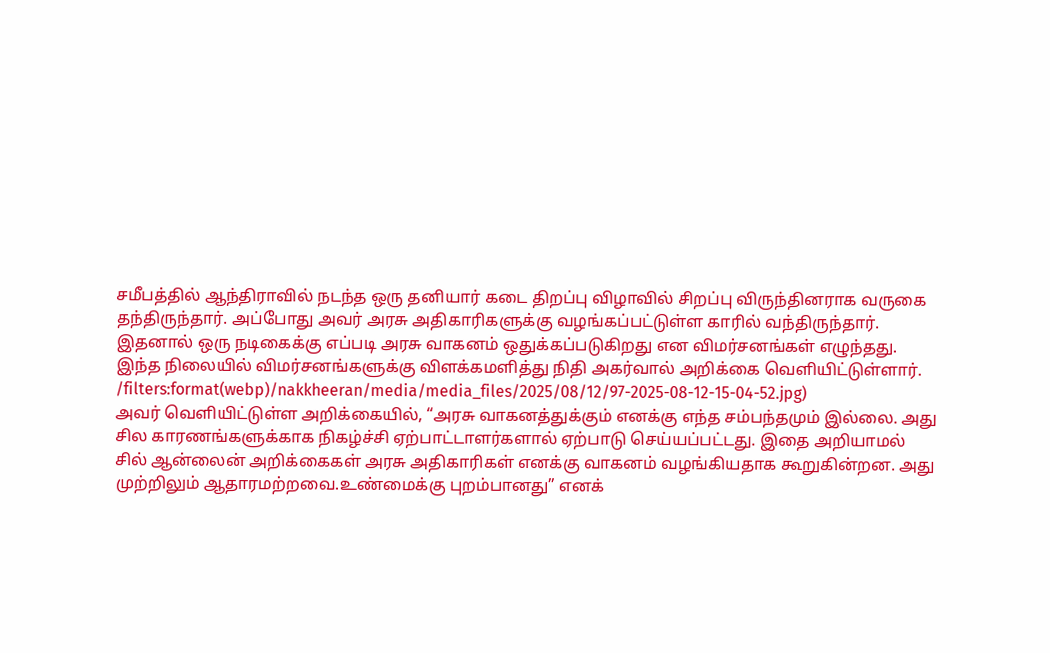சமீபத்தில் ஆந்திராவில் நடந்த ஒரு தனியார் கடை திறப்பு விழாவில் சிறப்பு விருந்தினராக வருகை தந்திருந்தார். அப்போது அவர் அரசு அதிகாரிகளுக்கு வழங்கப்பட்டுள்ள காரில் வந்திருந்தார். இதனால் ஒரு நடிகைக்கு எப்படி அரசு வாகனம் ஒதுக்கப்படுகிறது என விமர்சனங்கள் எழுந்தது. இந்த நிலையில் விமர்சனங்களுக்கு விளக்கமளித்து நிதி அகர்வால் அறிக்கை வெளியிட்டுள்ளார்.
/filters:format(webp)/nakkheeran/media/media_files/2025/08/12/97-2025-08-12-15-04-52.jpg)
அவர் வெளியிட்டுள்ள அறிக்கையில், “அரசு வாகனத்துக்கும் எனக்கு எந்த சம்பந்தமும் இல்லை. அது சில காரணங்களுக்காக நிகழ்ச்சி ஏற்பாட்டாளர்களால் ஏற்பாடு செய்யப்பட்டது. இதை அறியாமல் சில் ஆன்லைன் அறிக்கைகள் அரசு அதிகாரிகள் எனக்கு வாகனம் வழங்கியதாக கூறுகின்றன. அது முற்றிலும் ஆதாரமற்றவை.உண்மைக்கு புறம்பானது” எனக்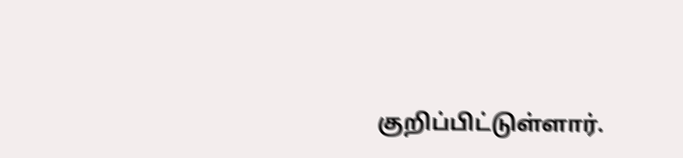குறிப்பிட்டுள்ளார்.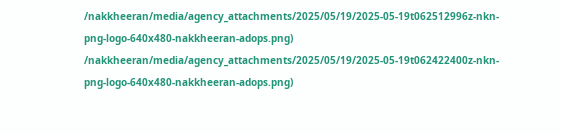/nakkheeran/media/agency_attachments/2025/05/19/2025-05-19t062512996z-nkn-png-logo-640x480-nakkheeran-adops.png)
/nakkheeran/media/agency_attachments/2025/05/19/2025-05-19t062422400z-nkn-png-logo-640x480-nakkheeran-adops.png)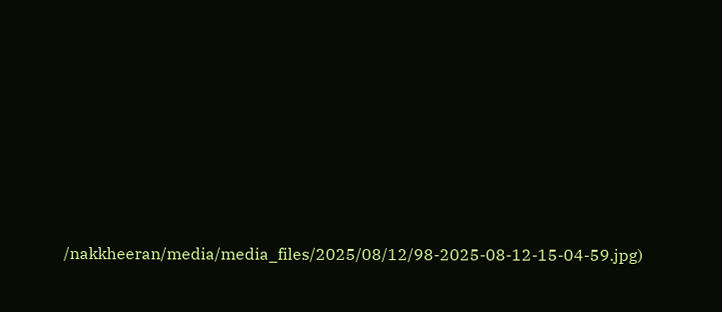/nakkheeran/media/media_files/2025/08/12/98-2025-08-12-15-04-59.jpg)